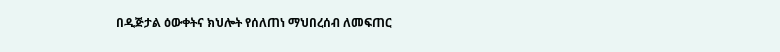በዲጅታል ዕውቀትና ክህሎት የሰለጠነ ማህበረሰብ ለመፍጠር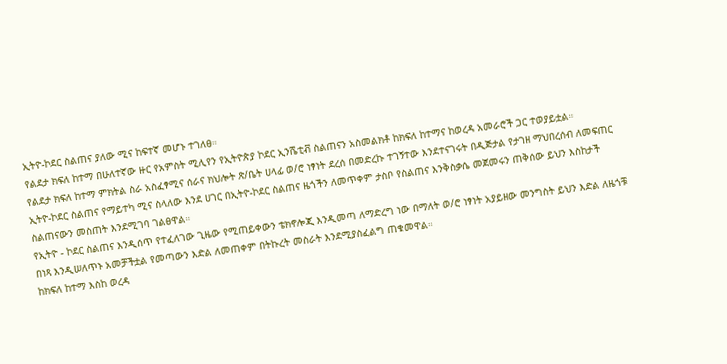ኢትዮ-ኮደር ስልጠና ያለው ሚና ከፍተኛ መሆኑ ተገለፀ።
የልደታ ክፍለ ከተማ በሁለተኛው ዙር የአምስት ሚሊየን የኢትዮጵያ ኮደር ኢንሼቲቭ ስልጠናን አስመልክቶ ከክፍለ ከተማና ከወረዳ አመራሮች ጋር ተወያይቷል።
የልደታ ክፍለ ከተማ ምክትል ስራ አስፈፃሚና ሰራና ክህሎት ጽ/ቤት ሀላፊ ወ/ሮ ነፃነት ደረሰ በመድረኩ ተገኝተው እንደተናገሩት በዲጅታል የታገዘ ማህበረሰብ ለመፍጠር ኢትዮ-ኮደር ስልጠና የማይተካ ሚና ስላለው እንደ ሀገር በኢትዮ-ኮደር ስልጠና ዜጎችን ለመጥቀም ታስቦ የስልጠና እንቅስቃሴ መጀመሩን ጠቅሰው ይህን እስከታች ስልጠናውን መስጠት እንደሚገባ ገልፀዋል።
የኢትዮ - ኮደር ስልጠና እንዲሰጥ የተፈለገው ጊዜው የሚጠይቀውን ቴክኖሎጂ እንዲመጣ ለማድረግ ነው በማለት ወ/ሮ ነፃነት አያይዘው መንግስት ይህን እድል ለዜጎቹ በነጻ እንዲሠለጥኑ አመቻችቷል የመጣውን እድል ለመጠቀም በትኩረት መስራት እንደሚያስፈልግ ጠቁመዋል።
ከክፍለ ከተማ እስከ ወረዳ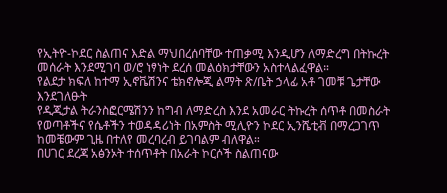የኢትዮ-ኮደር ስልጠና እድል ማህበረሰባቸው ተጠቃሚ እንዲሆን ለማድረግ በትኩረት መሰራት እንደሚገባ ወ/ሮ ነፃነት ደረሰ መልዕክታቸውን አስተላልፈዋል።
የልደታ ክፍለ ከተማ ኢኖቬሽንና ቴክኖሎጂ ልማት ጽ/ቤት ኃላፊ አቶ ገመቹ ጌታቸው እንደገለፁት
የዲጂታል ትራንስፎርሜሽንን ከግብ ለማድረስ እንደ አመራር ትኩረት ሰጥቶ በመስራት የወጣቶችና የሴቶችን ተወዳዳሪነት በአምስት ሚሊዮን ኮደር ኢንሼቲቭ በማረጋገጥ ከመቼውም ጊዜ በተለየ መረባረብ ይገባልም ብለዋል።
በሀገር ደረጃ አፅንኦት ተሰጥቶት በአራት ኮርሶች ስልጠናው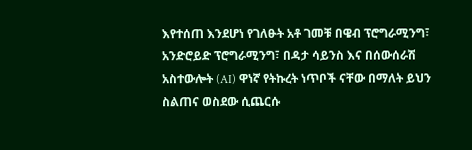እየተሰጠ እንደሆነ የገለፁት አቶ ገመቹ በዌብ ፕሮግራሚንግ፣ አንድሮይድ ፕሮግራሚንግ፣ በዳታ ሳይንስ እና በሰውሰራሽ አስተውሎት (AI) ዋነኛ የትኩረት ነጥቦች ናቸው በማለት ይህን ስልጠና ወስደው ሲጨርሱ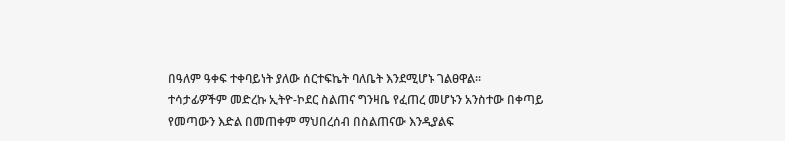በዓለም ዓቀፍ ተቀባይነት ያለው ሰርተፍኬት ባለቤት እንደሚሆኑ ገልፀዋል።
ተሳታፊዎችም መድረኩ ኢትዮ-ኮደር ስልጠና ግንዛቤ የፈጠረ መሆኑን አንስተው በቀጣይ የመጣውን እድል በመጠቀም ማህበረሰብ በስልጠናው እንዲያልፍ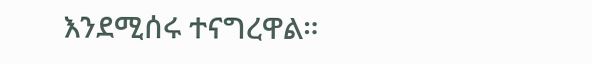እንደሚሰሩ ተናግረዋል።